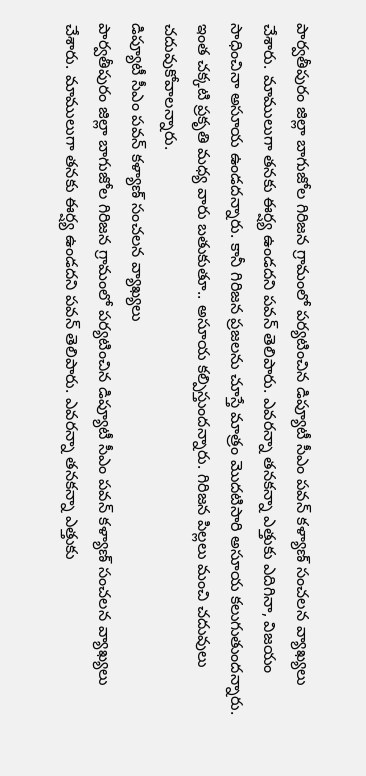పార్వతీపురం జిల్లా బాగుజోల గిరిజన గ్రామంలో పర్యటించిన డిప్యూటీ సీఎం పవన్ కళ్యాణ్ సంచలన వ్యాఖ్యలు చేశారు. మాములుగా తనకు ఈర్ష్య ఉండదని పవన్ తెలిపారు. ఎవరన్నా తనకన్నా ఎత్తుకు ఎదిగినా, విజయం సాధించినా అసూయ ఉండదన్నారు. కానీ గిరిజన ప్రజలను చూస్తే మాత్రం మొదటిసారి అసూయ కలుగుతుందన్నారు. ఇంత చక్కటి ప్రకృతి మధ్య వారు బతుకుతూ.. అసూయ కల్పిస్తుందన్నారు. గిరిజన పిల్లలు మంచి చదువులు చదువుకోవాలన్నారు.
డిప్యూటీ సీఎం పవన్ కళ్యాణ్ సంచలన వ్యాఖ్యలు
పార్వతీపురం జిల్లా బాగుజోల గిరిజన గ్రామంలో పర్యటించిన డిప్యూటీ సీఎం పవన్ కళ్యాణ్ సంచలన వ్యాఖ్యలు చేశారు. మాములుగా తనకు ఈర్ష్య ఉండదని పవన్ తెలిపారు. ఎవరన్నా తనకన్నా ఎత్తుకు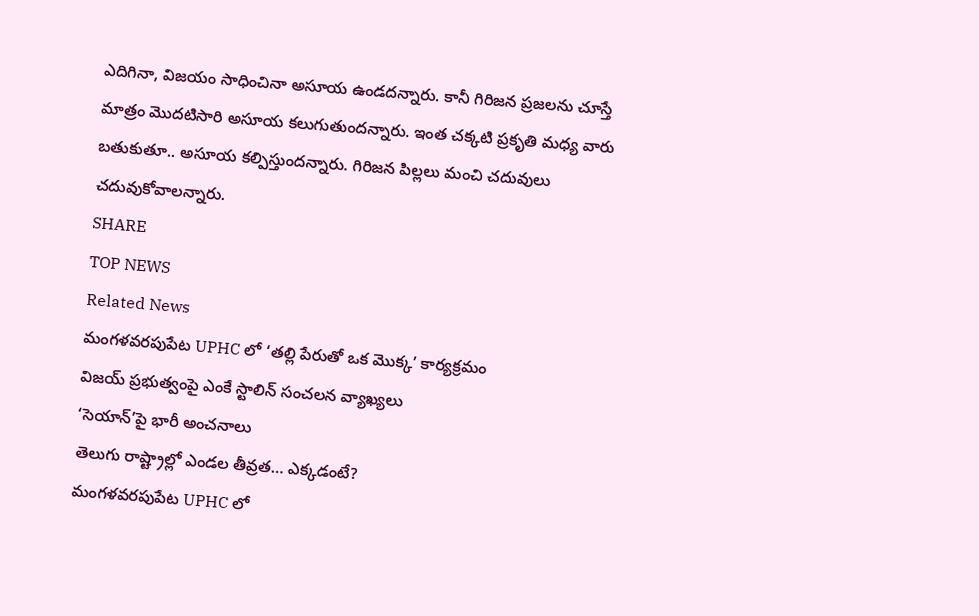ఎదిగినా, విజయం సాధించినా అసూయ ఉండదన్నారు. కానీ గిరిజన ప్రజలను చూస్తే మాత్రం మొదటిసారి అసూయ కలుగుతుందన్నారు. ఇంత చక్కటి ప్రకృతి మధ్య వారు బతుకుతూ.. అసూయ కల్పిస్తుందన్నారు. గిరిజన పిల్లలు మంచి చదువులు చదువుకోవాలన్నారు.
SHARE
TOP NEWS
Related News
మంగళవరపుపేట UPHC లో ‘తల్లి పేరుతో ఒక మొక్క’ కార్యక్రమం
విజయ్ ప్రభుత్వంపై ఎంకే స్టాలిన్ సంచలన వ్యాఖ్యలు
‘సెయాన్’పై భారీ అంచనాలు
తెలుగు రాష్ట్రాల్లో ఎండల తీవ్రత… ఎక్కడంటే?
మంగళవరపుపేట UPHC లో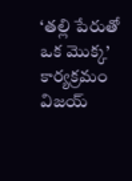‘తల్లి పేరుతో ఒక మొక్క’ కార్యక్రమం
విజయ్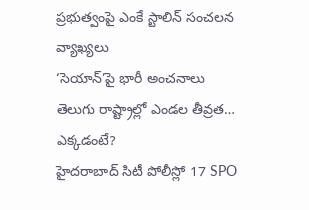ప్రభుత్వంపై ఎంకే స్టాలిన్ సంచలన వ్యాఖ్యలు
‘సెయాన్’పై భారీ అంచనాలు
తెలుగు రాష్ట్రాల్లో ఎండల తీవ్రత… ఎక్కడంటే?
హైదరాబాద్ సిటీ పోలీస్లో 17 SPO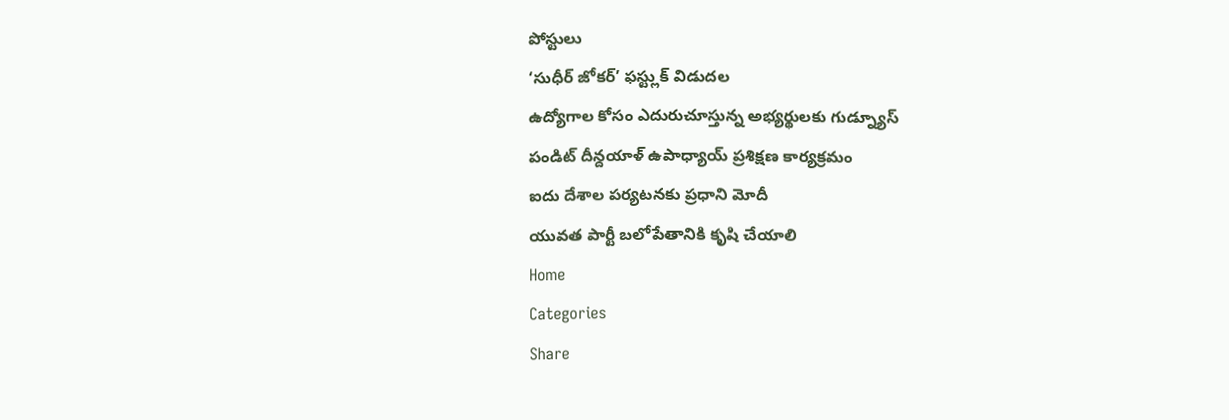పోస్టులు
‘సుధీర్ జోకర్’ ఫస్ట్లుక్ విడుదల
ఉద్యోగాల కోసం ఎదురుచూస్తున్న అభ్యర్థులకు గుడ్న్యూస్
పండిట్ దీన్దయాళ్ ఉపాధ్యాయ్ ప్రశిక్షణ కార్యక్రమం
ఐదు దేశాల పర్యటనకు ప్రధాని మోదీ
యువత పార్టీ బలోపేతానికి కృషి చేయాలి
Home
Categories
Share